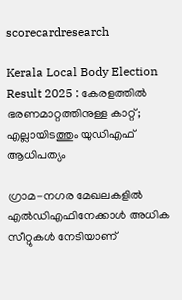scorecardresearch

Kerala Local Body Election Result 2025 : കേരളത്തിൽ ഭരണമാറ്റത്തിനുള്ള കാറ്റ്; എല്ലായിടത്തും യുഡിഎഫ് ആധിപത്യം

ഗ്രാമ-നഗര മേഖലകളിൽ എൽഡിഎഫിനേക്കാൾ അധിക സീറ്റുകൾ നേടിയാണ്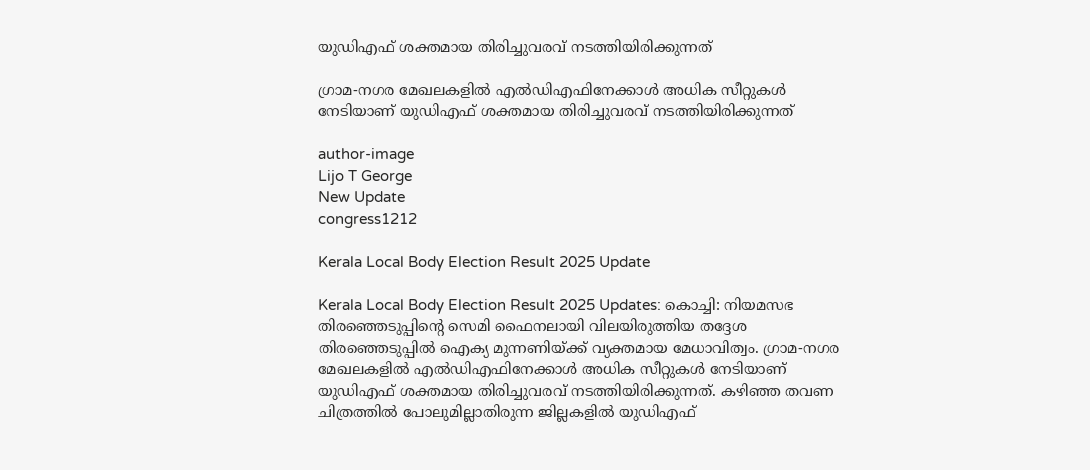യുഡിഎഫ് ശക്തമായ തിരിച്ചുവരവ് നടത്തിയിരിക്കുന്നത്

ഗ്രാമ-നഗര മേഖലകളിൽ എൽഡിഎഫിനേക്കാൾ അധിക സീറ്റുകൾ നേടിയാണ് യുഡിഎഫ് ശക്തമായ തിരിച്ചുവരവ് നടത്തിയിരിക്കുന്നത്

author-image
Lijo T George
New Update
congress1212

Kerala Local Body Election Result 2025 Update

Kerala Local Body Election Result 2025 Updates: കൊച്ചി: നിയമസഭ തിരഞ്ഞെടുപ്പിന്റെ സെമി ഫൈനലായി വിലയിരുത്തിയ തദ്ദേശ തിരഞ്ഞെടുപ്പിൽ ഐക്യ മുന്നണിയ്ക്ക് വ്യക്തമായ മേധാവിത്വം. ഗ്രാമ-നഗര മേഖലകളിൽ എൽഡിഎഫിനേക്കാൾ അധിക സീറ്റുകൾ നേടിയാണ് യുഡിഎഫ് ശക്തമായ തിരിച്ചുവരവ് നടത്തിയിരിക്കുന്നത്. കഴിഞ്ഞ തവണ ചിത്രത്തിൽ പോലുമില്ലാതിരുന്ന ജില്ലകളിൽ യുഡിഎഫ്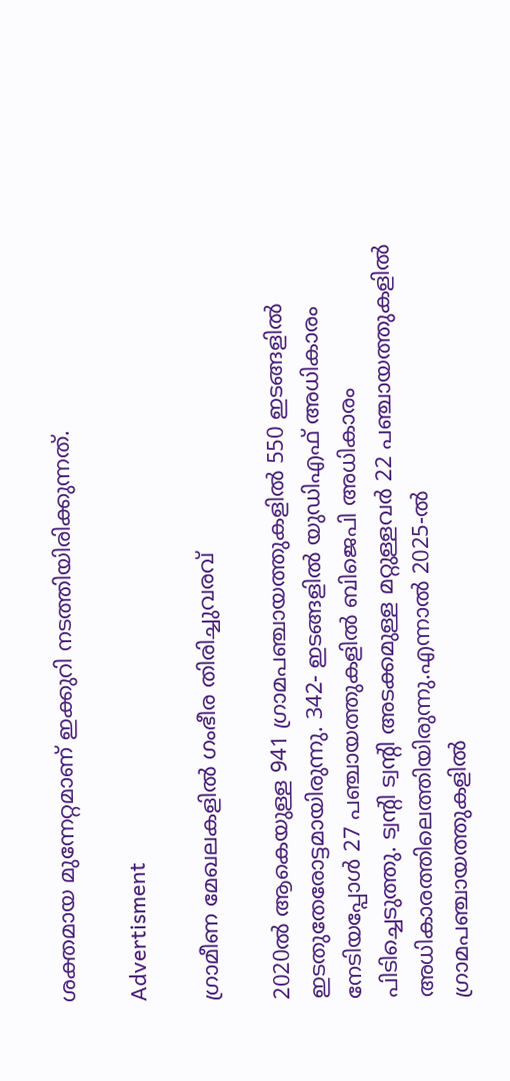ശക്തമായ മുന്നേറ്റമാണ് ഇക്കുറി നടത്തിയിരിക്കുന്നത്.

Advertisment

ഗ്രാമീണ മേഖലകളിൽ ഗംഭീര തിരിച്ചുവരവ്

2020ൽ ആകെയുള്ള 941 ഗ്രാമപഞ്ചായത്തുകളിൽ 550 ഇടങ്ങളിൽ ഇടതുതേരോട്ടമായിരുന്നു. 342- ഇടങ്ങളിൽ യുഡിഎഫ് അധികാരം നേടിയപ്പോൾ 27 പഞ്ചായത്തുകളിൽ ബിജെപി അധികാരം പിടിച്ചെടുത്തു. ട്വന്റി ട്വന്റി അടക്കമുള്ള മറ്റുള്ളവർ 22 പഞ്ചായത്തുകളിൽ അധികാരത്തിലെത്തിയിരുന്നു.എന്നാൽ 2025-ൽ ഗ്രാമപഞ്ചായത്തുകളിൽ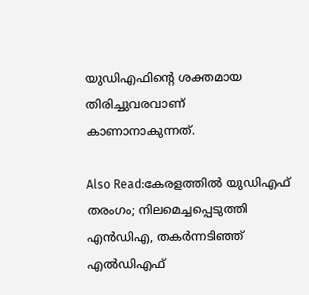യുഡിഎഫിന്റെ ശക്തമായ തിരിച്ചുവരവാണ് കാണാനാകുന്നത്.

Also Read:കേരളത്തിൽ യുഡിഎഫ് തരംഗം; നിലമെച്ചപ്പെടുത്തി എൻഡിഎ, തകർന്നടിഞ്ഞ് എൽഡിഎഫ്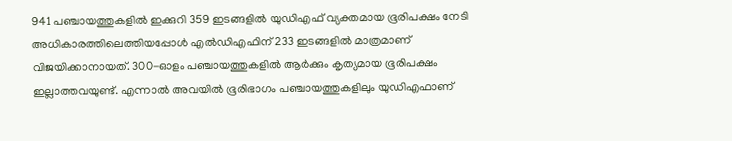941 പഞ്ചായത്തുകളിൽ ഇക്കുറി 359 ഇടങ്ങളിൽ യുഡിഎഫ് വ്യക്തമായ ഭൂരിപക്ഷം നേടി  അധികാരത്തിലെത്തിയപ്പോൾ എൽഡിഎഫിന് 233 ഇടങ്ങളിൽ മാത്രമാണ് വിജയിക്കാനായത്. 300-ഓളം പഞ്ചായത്തുകളിൽ ആർക്കും കൃത്യമായ ഭൂരിപക്ഷം ഇല്ലാത്തവയുണ്ട്. എന്നാൽ അവയിൽ ഭൂരിഭാഗം പഞ്ചായത്തുകളിലും യുഡിഎഫാണ്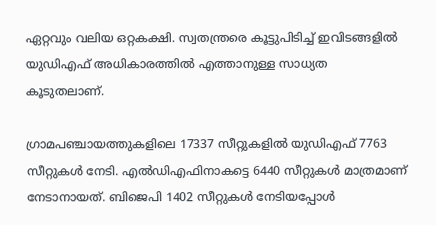ഏറ്റവും വലിയ ഒറ്റകക്ഷി. സ്വതന്ത്രരെ കൂട്ടുപിടിച്ച് ഇവിടങ്ങളിൽ യുഡിഎഫ് അധികാരത്തിൽ എത്താനുള്ള സാധ്യത കൂടുതലാണ്.

ഗ്രാമപഞ്ചായത്തുകളിലെ 17337 സീറ്റുകളിൽ യുഡിഎഫ് 7763 സീറ്റുകൾ നേടി. എൽഡിഎഫിനാകട്ടെ 6440 സീറ്റുകൾ മാത്രമാണ് നേടാനായത്. ബിജെപി 1402 സീറ്റുകൾ നേടിയപ്പോൾ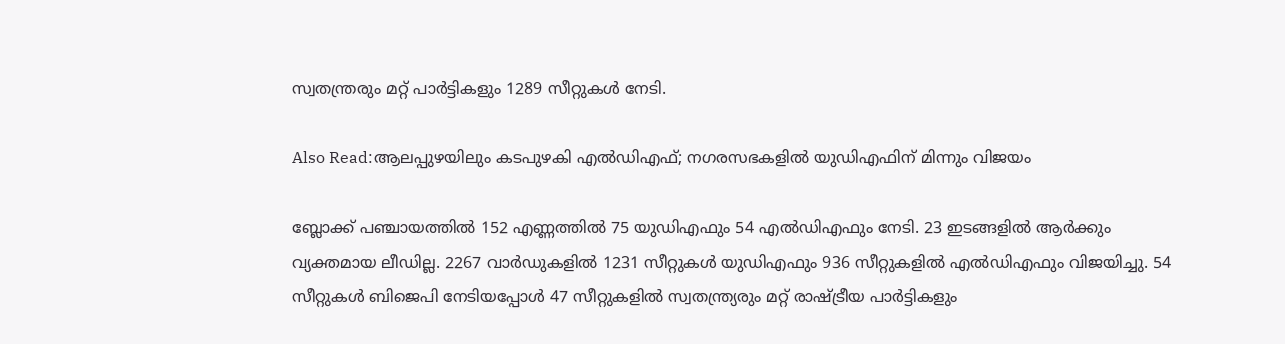സ്വതന്ത്രരും മറ്റ് പാർട്ടികളും 1289 സീറ്റുകൾ നേടി.

Also Read:ആലപ്പുഴയിലും കടപുഴകി എൽഡിഎഫ്; നഗരസഭകളിൽ യുഡിഎഫിന് മിന്നും വിജയം

ബ്ലോക്ക് പഞ്ചായത്തിൽ 152 എണ്ണത്തിൽ 75 യുഡിഎഫും 54 എൽഡിഎഫും നേടി. 23 ഇടങ്ങളിൽ ആർക്കും വ്യക്തമായ ലീഡില്ല. 2267 വാർഡുകളിൽ 1231 സീറ്റുകൾ യുഡിഎഫും 936 സീറ്റുകളിൽ എൽഡിഎഫും വിജയിച്ചു. 54 സീറ്റുകൾ ബിജെപി നേടിയപ്പോൾ 47 സീറ്റുകളിൽ സ്വതന്ത്ര്യരും മറ്റ് രാഷ്ട്രീയ പാർട്ടികളും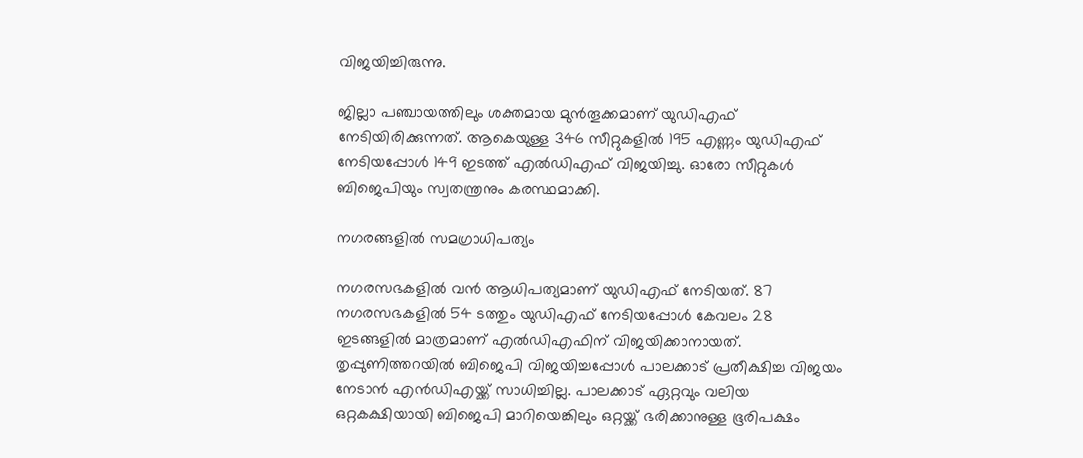വിജയിച്ചിരുന്നു.

ജില്ലാ പഞ്ചായത്തിലും ശക്തമായ മുൻതൂക്കമാണ് യുഡിഎഫ് നേടിയിരിക്കുന്നത്. ആകെയുള്ള 346 സീറ്റുകളിൽ 195 എണ്ണം യുഡിഎഫ് നേടിയപ്പോൾ 149 ഇടത്ത് എൽഡിഎഫ് വിജയിച്ചു. ഓരോ സീറ്റുകൾ ബിജെപിയും സ്വതന്ത്രനും കരസ്ഥമാക്കി.

നഗരങ്ങളിൽ സമഗ്രാധിപത്യം

നഗരസഭകളിൽ വൻ ആധിപത്യമാണ് യുഡിഎഫ് നേടിയത്. 87 നഗരസഭകളിൽ 54 ടത്തും യുഡിഎഫ് നേടിയപ്പോൾ കേവലം 28 ഇടങ്ങളിൽ മാത്രമാണ് എൽഡിഎഫിന് വിജയിക്കാനായത്. തൃപ്പുണിത്തറയിൽ ബിജെപി വിജയിച്ചപ്പോൾ പാലക്കാട് പ്രതീക്ഷിച്ച വിജയം നേടാൻ എൻഡിഎയ്ക്ക് സാധിച്ചില്ല. പാലക്കാട് ഏറ്റവും വലിയ ഒറ്റകക്ഷിയായി ബിജെപി മാറിയെങ്കിലും ഒറ്റയ്ക്ക് ഭരിക്കാനുള്ള ഭൂരിപക്ഷം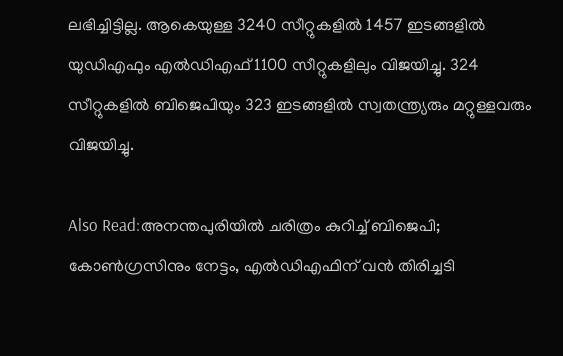ലഭിച്ചിട്ടില്ല. ആകെയുള്ള 3240 സീറ്റുകളിൽ 1457 ഇടങ്ങളിൽ യുഡിഎഫും എൽഡിഎഫ് 1100 സീറ്റുകളിലും വിജയിച്ചു. 324 സീറ്റുകളിൽ ബിജെപിയും 323 ഇടങ്ങളിൽ സ്വതന്ത്ര്യരും മറ്റുള്ളവരും വിജയിച്ചു.

Also Read:അനന്തപുരിയിൽ ചരിത്രം കുറിച്ച് ബിജെപി; കോൺഗ്രസിനും നേട്ടം, എൽഡിഎഫിന് വൻ തിരിച്ചടി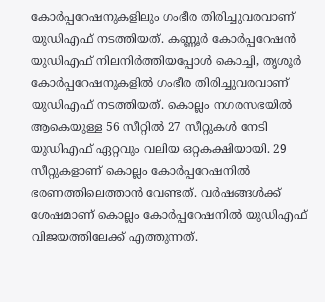കോർപ്പറേഷനുകളിലും ഗംഭീര തിരിച്ചുവരവാണ് യുഡിഎഫ് നടത്തിയത്. കണ്ണൂർ കോർപ്പറേഷൻ യുഡിഎഫ് നിലനിർത്തിയപ്പോൾ കൊച്ചി, തൃശൂർ കോർപ്പറേഷനുകളിൽ ഗംഭീര തിരിച്ചുവരവാണ് യുഡിഎഫ് നടത്തിയത്. കൊല്ലം നഗരസഭയിൽ ആകെയുള്ള 56 സീറ്റിൽ 27 സീറ്റുകൾ നേടി യുഡിഎഫ് ഏറ്റവും വലിയ ഒറ്റകക്ഷിയായി. 29 സീറ്റുകളാണ് കൊല്ലം കോർപ്പറേഷനിൽ ഭരണത്തിലെത്താൻ വേണ്ടത്. വർഷങ്ങൾക്ക് ശേഷമാണ് കൊല്ലം കോർപ്പറേഷനിൽ യുഡിഎഫ് വിജയത്തിലേക്ക് എത്തുന്നത്.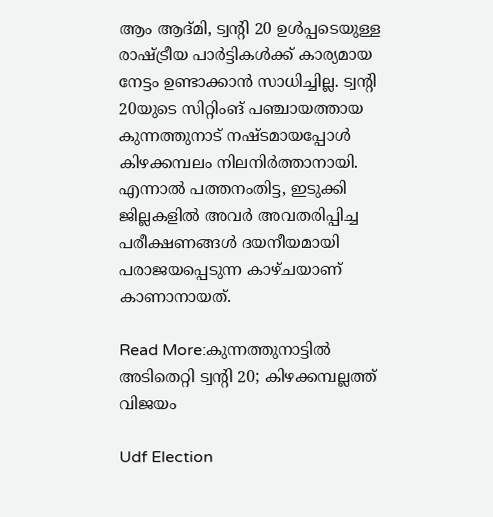ആം ആദ്മി, ട്വന്റി 20 ഉൾപ്പടെയുള്ള രാഷ്ട്രീയ പാർട്ടികൾക്ക് കാര്യമായ നേട്ടം ഉണ്ടാക്കാൻ സാധിച്ചില്ല. ട്വന്റി 20യുടെ സിറ്റിംങ് പഞ്ചായത്തായ കുന്നത്തുനാട് നഷ്ടമായപ്പോൾ കിഴക്കമ്പലം നിലനിർത്താനായി. എന്നാൽ പത്തനംതിട്ട, ഇടുക്കി ജില്ലകളിൽ അവർ അവതരിപ്പിച്ച പരീക്ഷണങ്ങൾ ദയനീയമായി പരാജയപ്പെടുന്ന കാഴ്ചയാണ് കാണാനായത്.

Read More:കുന്നത്തുനാട്ടിൽ അടിതെറ്റി ട്വന്റി 20; കിഴക്കമ്പല്ലത്ത് വിജയം

Udf Election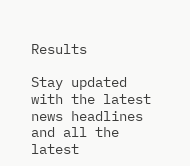Results

Stay updated with the latest news headlines and all the latest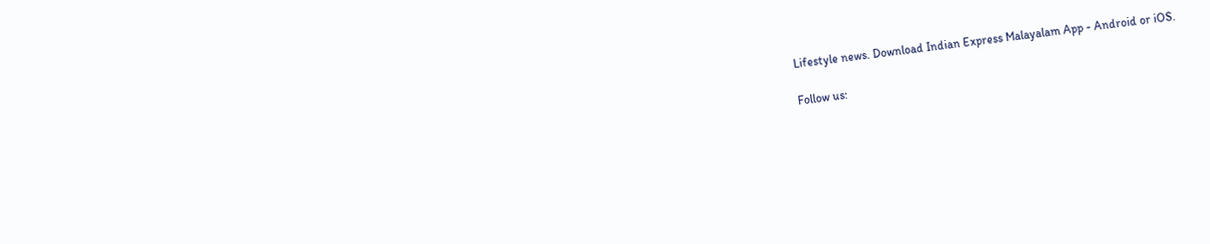Lifestyle news. Download Indian Express Malayalam App - Android or iOS.

Follow us: